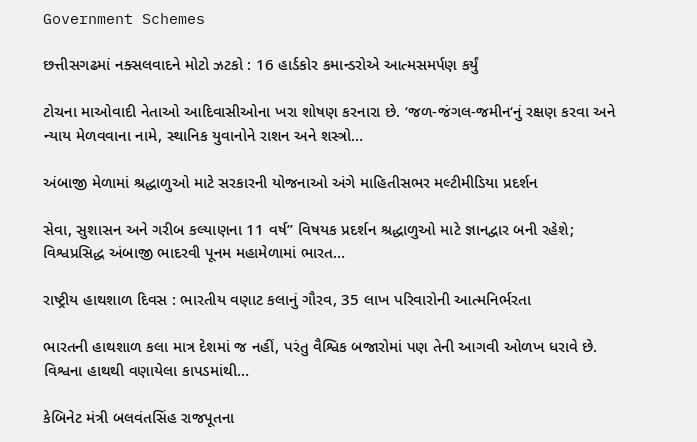Government Schemes

છત્તીસગઢમાં નક્સલવાદને મોટો ઝટકો : 16 હાર્ડકોર કમાન્ડરોએ આત્મસમર્પણ કર્યું

ટોચના માઓવાદી નેતાઓ આદિવાસીઓના ખરા શોષણ કરનારા છે. ‘જળ-જંગલ-જમીન‘નું રક્ષણ કરવા અને ન્યાય મેળવવાના નામે, સ્થાનિક યુવાનોને રાશન અને શસ્ત્રો…

અંબાજી મેળામાં શ્રદ્ધાળુઓ માટે સરકારની યોજનાઓ અંગે માહિતીસભર મલ્ટીમીડિયા પ્રદર્શન

સેવા, સુશાસન અને ગરીબ કલ્યાણના 11 વર્ષ” વિષયક પ્રદર્શન શ્રદ્ધાળુઓ માટે જ્ઞાનદ્વાર બની રહેશે; વિશ્વપ્રસિદ્ધ અંબાજી ભાદરવી પૂનમ મહામેળામાં ભારત…

રાષ્ટ્રીય હાથશાળ દિવસ : ભારતીય વણાટ કલાનું ગૌરવ, 35 લાખ પરિવારોની આત્મનિર્ભરતા

ભારતની હાથશાળ કલા માત્ર દેશમાં જ નહીં, પરંતુ વૈશ્વિક બજારોમાં પણ તેની આગવી ઓળખ ધરાવે છે. વિશ્વના હાથથી વણાયેલા કાપડમાંથી…

કેબિનેટ મંત્રી બલવંતસિંહ રાજપૂતના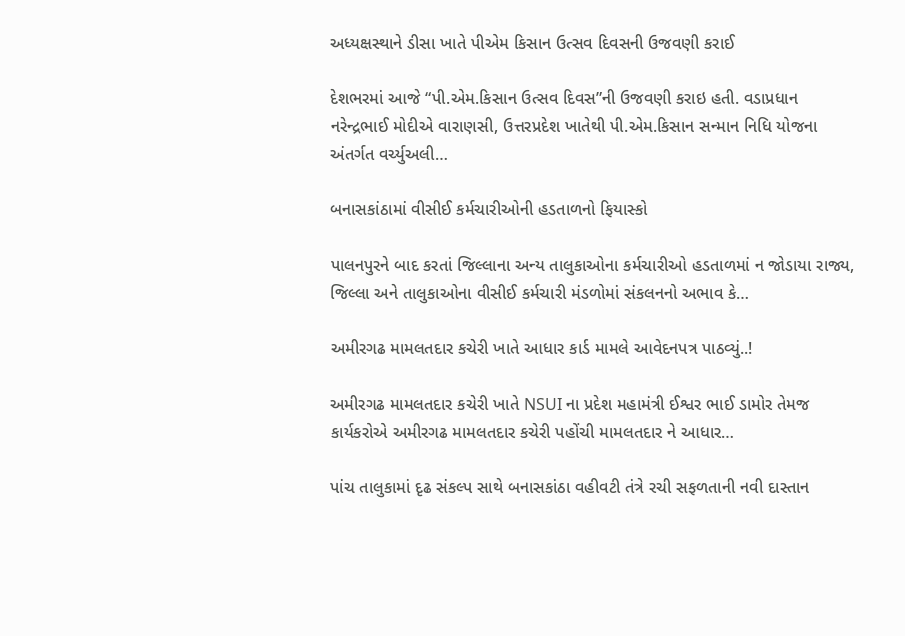અધ્યક્ષસ્થાને ડીસા ખાતે પીએમ કિસાન ઉત્સવ દિવસની ઉજવણી કરાઈ

દેશભરમાં આજે “પી.એમ.કિસાન ઉત્સવ દિવસ”ની ઉજવણી કરાઇ હતી. વડાપ્રધાન નરેન્દ્રભાઈ મોદીએ વારાણસી, ઉત્તરપ્રદેશ ખાતેથી પી.એમ.કિસાન સન્માન નિધિ યોજના અંતર્ગત વર્ચ્યુઅલી…

બનાસકાંઠામાં વીસીઈ કર્મચારીઓની હડતાળનો ફિયાસ્કો

પાલનપુરને બાદ કરતાં જિલ્લાના અન્ય તાલુકાઓના કર્મચારીઓ હડતાળમાં ન જોડાયા રાજ્ય, જિલ્લા અને તાલુકાઓના વીસીઈ કર્મચારી મંડળોમાં સંકલનનો અભાવ કે…

અમીરગઢ મામલતદાર કચેરી ખાતે આધાર કાર્ડ મામલે આવેદનપત્ર પાઠવ્યું..!

અમીરગઢ મામલતદાર કચેરી ખાતે NSUI ના પ્રદેશ મહામંત્રી ઈશ્વર ભાઈ ડામોર તેમજ કાર્યકરોએ અમીરગઢ મામલતદાર કચેરી પહોંચી મામલતદાર ને આધાર…

પાંચ તાલુકામાં દૃઢ સંકલ્પ સાથે બનાસકાંઠા વહીવટી તંત્રે રચી સફળતાની નવી દાસ્તાન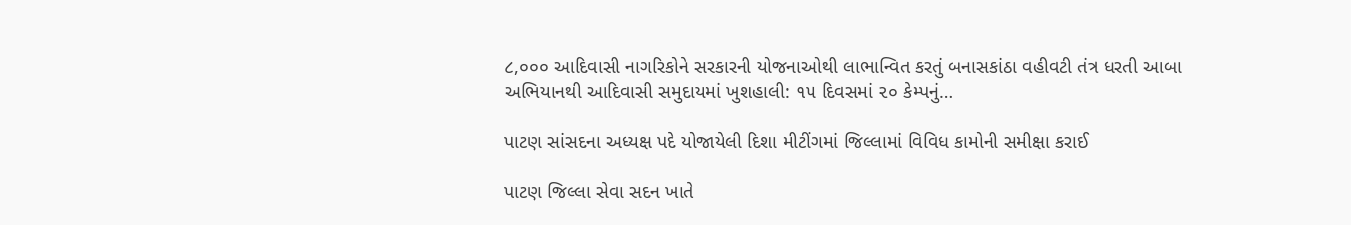૮,૦૦૦ આદિવાસી નાગરિકોને સરકારની યોજનાઓથી લાભાન્વિત કરતું બનાસકાંઠા વહીવટી તંત્ર ધરતી આબા અભિયાનથી આદિવાસી સમુદાયમાં ખુશહાલી: ૧૫ દિવસમાં ૨૦ કેમ્પનું…

પાટણ સાંસદના અધ્યક્ષ પદે યોજાયેલી દિશા મીટીંગમાં જિલ્લામાં વિવિધ કામોની સમીક્ષા કરાઈ

પાટણ જિલ્લા સેવા સદન ખાતે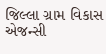જિલ્લા ગ્રામ વિકાસ એજન્સી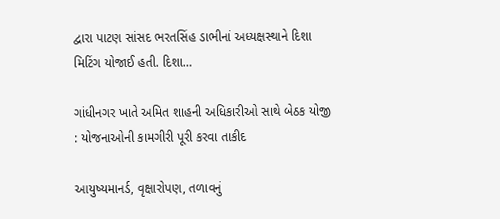દ્વારા પાટણ સાંસદ ભરતસિંહ ડાભીનાં અધ્યક્ષસ્થાને દિશા મિટિંગ યોજાઈ હતી. દિશા…

ગાંધીનગર ખાતે અમિત શાહની અધિકારીઓ સાથે બેઠક યોજી : યોજનાઓની કામગીરી પૂરી કરવા તાકીદ

આયુષ્યમાનર્ડ, વૃક્ષારોપણ, તળાવનું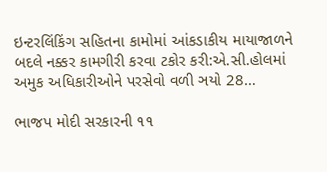ઇન્ટરલિંકિંગ સહિતના કામોમાં આંકડાકીય માયાજાળને બદલે નક્કર કામગીરી કરવા ટકોર કરી:એ.સી.હોલમાં અમુક અધિકારીઓને પરસેવો વળી ઞયો 28…

ભાજપ મોદી સરકારની ૧૧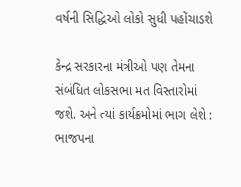વર્ષની સિદ્ધિઓ લોકો સુધી પહોંચાડશે

કેન્‍દ્ર સરકારના મંત્રીઓ પણ તેમના સંબંધિત લોકસભા મત વિસ્‍તારોમાં જશે. અને ત્‍યાં કાર્યક્રમોમાં ભાગ લેશે : ભાજપના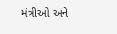મંત્રીઓ અને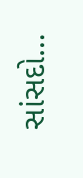સાંસદો…